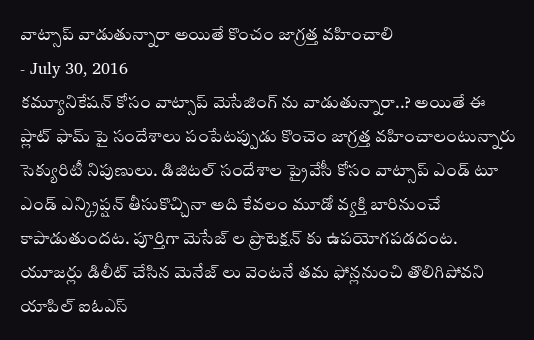వాట్సాప్ వాడుతున్నారా అయితే కొంచం జాగ్రత్త వహించాలి
- July 30, 2016
కమ్యూనికేషన్ కోసం వాట్సాప్ మెసేజింగ్ ను వాడుతున్నారా..? అయితే ఈ ప్లాట్ ఫామ్ పై సందేశాలు పంపేటప్పుడు కొంచెం జాగ్రత్త వహించాలంటున్నారు సెక్యురిటీ నిపుణులు. డిజిటల్ సందేశాల ప్రైవేసీ కోసం వాట్సాప్ ఎండ్ టూ ఎండ్ ఎన్క్రిప్షన్ తీసుకొచ్చినా అది కేవలం మూడో వ్యక్తి బారినుంచే కాపాడుతుందట. పూర్తిగా మెసేజ్ ల ప్రొటెక్షన్ కు ఉపయోగపడదంట. యూజర్లు డిలీట్ చేసిన మెనేజ్ లు వెంటనే తమ ఫోన్లనుంచి తొలిగిపోవని యాపిల్ ఐఓఎస్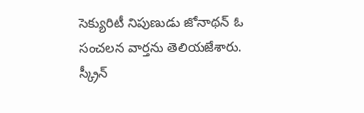సెక్యురిటీ నిపుణుడు జోనాథన్ ఓ సంచలన వార్తను తెలియజేశారు. స్క్రీన్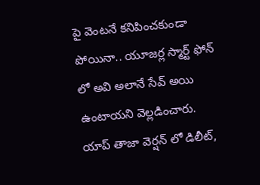పై వెంటనే కనిపించకుండా పోయినా.. యూజర్ల స్మార్ట్ ఫోన్ లో అవి అలానే సేవ్ అయి ఉంటాయని వెల్లడించారు.
యాప్ తాజా వెర్షన్ లో డిలీట్,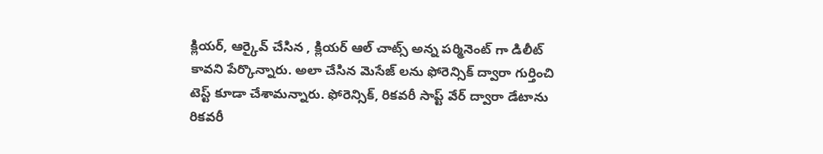క్లియర్, ఆర్కైవ్ చేసిన , క్లియర్ ఆల్ చాట్స్ అన్న పర్మినెంట్ గా డిలీట్ కావని పేర్కొన్నారు. అలా చేసిన మెసేజ్ లను ఫోరెన్సిక్ ద్వారా గుర్తించి టెస్ట్ కూడా చేశామన్నారు. ఫోరెన్సిక్, రికవరీ సాప్ట్ వేర్ ద్వారా డేటాను రికవరీ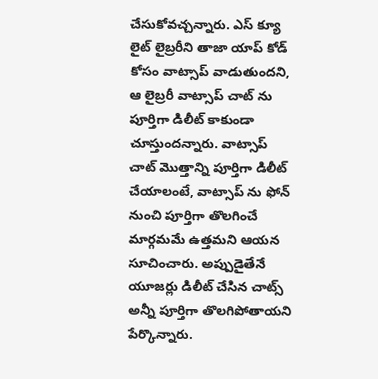చేసుకోవచ్చన్నారు. ఎస్ క్యూ లైట్ లైబ్రరీని తాజా యాప్ కోడ్ కోసం వాట్సాప్ వాడుతుందని, ఆ లైబ్రరీ వాట్సాప్ చాట్ ను పూర్తిగా డిలీట్ కాకుండా చూస్తుందన్నారు. వాట్సాప్ చాట్ మొత్తాన్ని పూర్తిగా డిలీట్ చేయాలంటే, వాట్సాప్ ను ఫోన్ నుంచి పూర్తిగా తొలగించే మార్గమమే ఉత్తమని ఆయన సూచించారు. అప్పుడైతేనే యూజర్లు డిలీట్ చేసిన చాట్స్ అన్నీ పూర్తిగా తొలగిపోతాయని పేర్కొన్నారు.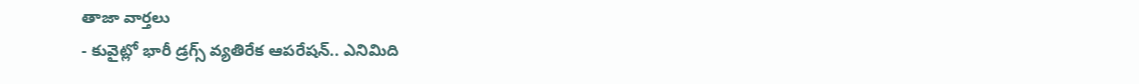తాజా వార్తలు
- కువైట్లో భారీ డ్రగ్స్ వ్యతిరేక ఆపరేషన్.. ఎనిమిది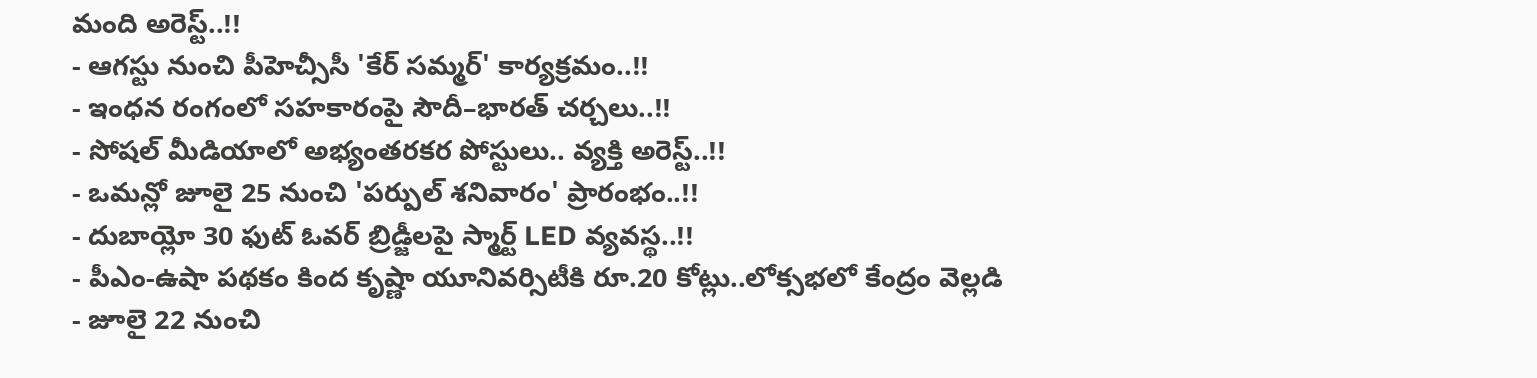మంది అరెస్ట్..!!
- ఆగస్టు నుంచి పీహెచ్సీసీ 'కేర్ సమ్మర్' కార్యక్రమం..!!
- ఇంధన రంగంలో సహకారంపై సౌదీ–భారత్ చర్చలు..!!
- సోషల్ మీడియాలో అభ్యంతరకర పోస్టులు.. వ్యక్తి అరెస్ట్..!!
- ఒమన్లో జూలై 25 నుంచి 'పర్పుల్ శనివారం' ప్రారంభం..!!
- దుబాయ్లో 30 ఫుట్ ఓవర్ బ్రిడ్జీలపై స్మార్ట్ LED వ్యవస్థ..!!
- పీఎం-ఉషా పథకం కింద కృష్ణా యూనివర్సిటీకి రూ.20 కోట్లు..లోక్సభలో కేంద్రం వెల్లడి
- జూలై 22 నుంచి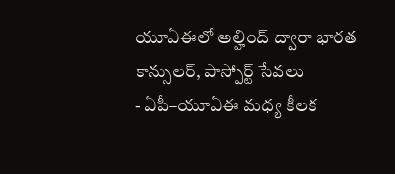యూఏఈలో అల్హింద్ ద్వారా భారత కాన్సులర్, పాస్పోర్ట్ సేవలు
- ఏపీ–యూఏఈ మధ్య కీలక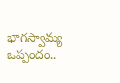భాగస్వామ్య ఒప్పందం..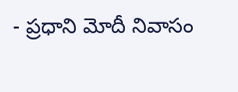- ప్రధాని మోదీ నివాసం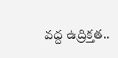వద్ద ఉద్రిక్తత..